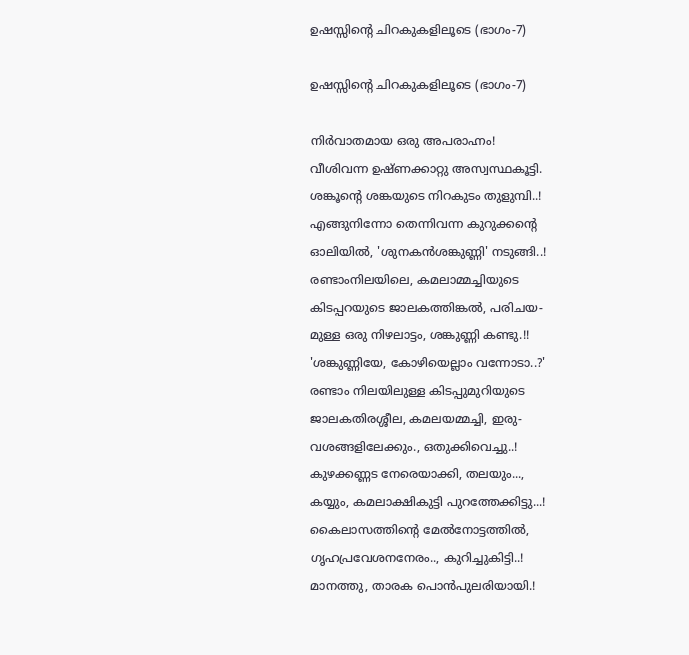ഉഷസ്സിന്റെ ചിറകുകളിലൂടെ (ഭാഗം-7)

ഉഷസ്സിന്റെ ചിറകുകളിലൂടെ (ഭാഗം-7)

നിർവാതമായ ഒരു അപരാഹ്നം!
വീശിവന്ന ഉഷ്ണക്കാറ്റു അസ്വസ്ഥകൂട്ടി.
ശങ്കൂന്റെ ശങ്കയുടെ നിറകുടം തുളുമ്പി..!
എങ്ങുനിന്നോ തെന്നിവന്ന കുറുക്കന്റെ
ഓലിയിൽ, 'ശുനകൻശങ്കുണ്ണി' നടുങ്ങി..!
രണ്ടാംനിലയിലെ, കമലാമ്മച്ചിയുടെ
കിടപ്പറയുടെ ജാലകത്തിങ്കൽ, പരിചയ-
മുള്ള ഒരു നിഴലാട്ടം, ശങ്കുണ്ണി കണ്ടു.!!
'ശങ്കുണ്ണിയേ, കോഴിയെല്ലാം വന്നോടാ..?'
രണ്ടാം നിലയിലുള്ള കിടപ്പുമുറിയുടെ
ജാലകതിരശ്ശീല, കമലയമ്മച്ചി, ഇരു-
വശങ്ങളിലേക്കും., ഒതുക്കിവെച്ചു..!
കുഴക്കണ്ണട നേരെയാക്കി, തലയും...,
കയ്യും, കമലാക്ഷികുട്ടി പുറത്തേക്കിട്ടു...!
കൈലാസത്തിന്റെ മേൽനോട്ടത്തിൽ,
ഗൃഹപ്രവേശനനേരം.., കുറിച്ചുകിട്ടി..!
മാനത്തു, താരക പൊൻപുലരിയായി.!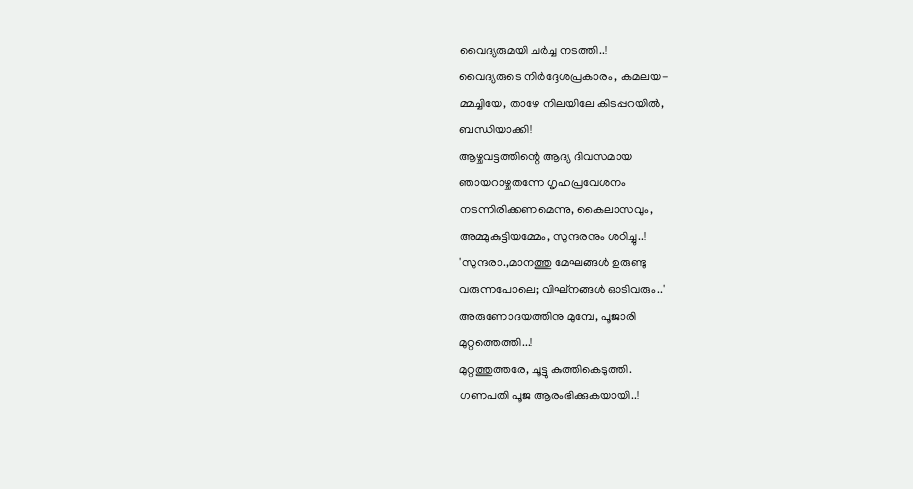വൈദ്യരുമയി ചർച്ച നടത്തി..!
വൈദ്യരുടെ നിർദ്ദേശപ്രകാരം, കമലയ-
മ്മച്ചിയേ, താഴേ നിലയിലേ കിടപ്പറയിൽ,
ബന്ധിയാക്കി!
ആഴ്ചവട്ടത്തിന്റെ ആദ്യ ദിവസമായ
ഞായറാഴ്ചതന്നേ ഗൃഹപ്രവേശനം
നടന്നിരിക്കണമെന്നു, കൈലാസവും,
അമ്മുകുട്ടിയമ്മേം, സുന്ദരനും ശഠിച്ചു..!
'സുന്ദരാ.,മാനത്തു മേഘങ്ങൾ ഉരുണ്ടു
വരുന്നപോലെ; വിഘ്നങ്ങൾ ഓടിവരും..'
അരുണോദയത്തിനു മുമ്പേ, പൂജാരി
മുറ്റത്തെത്തി...!
മുറ്റത്തുത്തരേ, ചൂട്ടു കുത്തികെടുത്തി.
ഗണപതി പൂജ ആരംഭിക്കുകയായി..!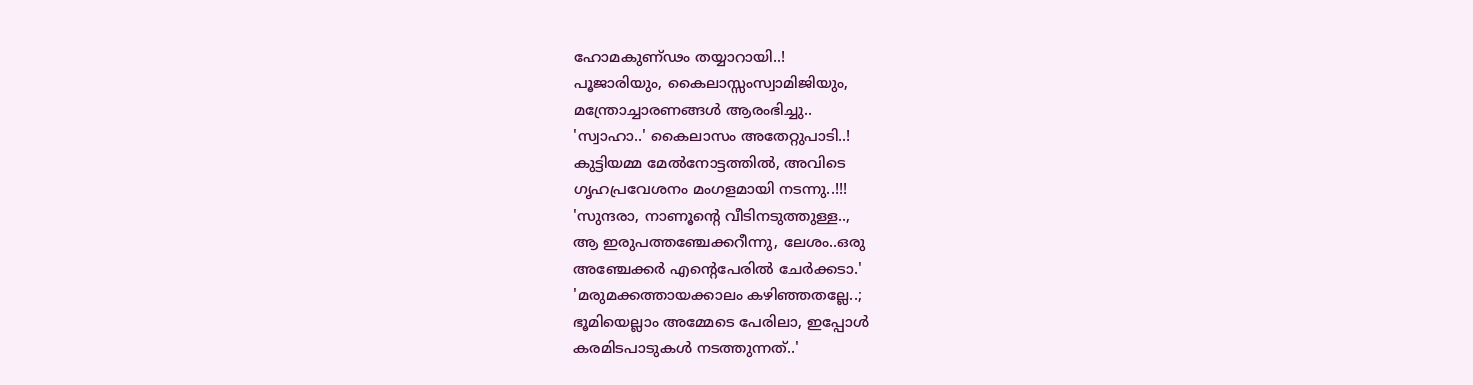ഹോമകുണ്ഢം തയ്യാറായി..!
പൂജാരിയും, കൈലാസ്സംസ്വാമിജിയും,
മന്ത്രോച്ചാരണങ്ങൾ ആരംഭിച്ചു..
'സ്വാഹാ..' കൈലാസം അതേറ്റുപാടി..!
കുട്ടിയമ്മ മേൽനോട്ടത്തിൽ, അവിടെ
ഗൃഹപ്രവേശനം മംഗളമായി നടന്നു..!!!
'സുന്ദരാ, നാണൂന്റെ വീടിനടുത്തുള്ള..,
ആ ഇരുപത്തഞ്ചേക്കറീന്നു, ലേശം..ഒരു
അഞ്ചേക്കർ എന്റെപേരിൽ ചേർക്കടാ.'
'മരുമക്കത്തായക്കാലം കഴിഞ്ഞതല്ലേ..;
ഭൂമിയെല്ലാം അമ്മേടെ പേരിലാ, ഇപ്പോൾ
കരമിടപാടുകൾ നടത്തുന്നത്..'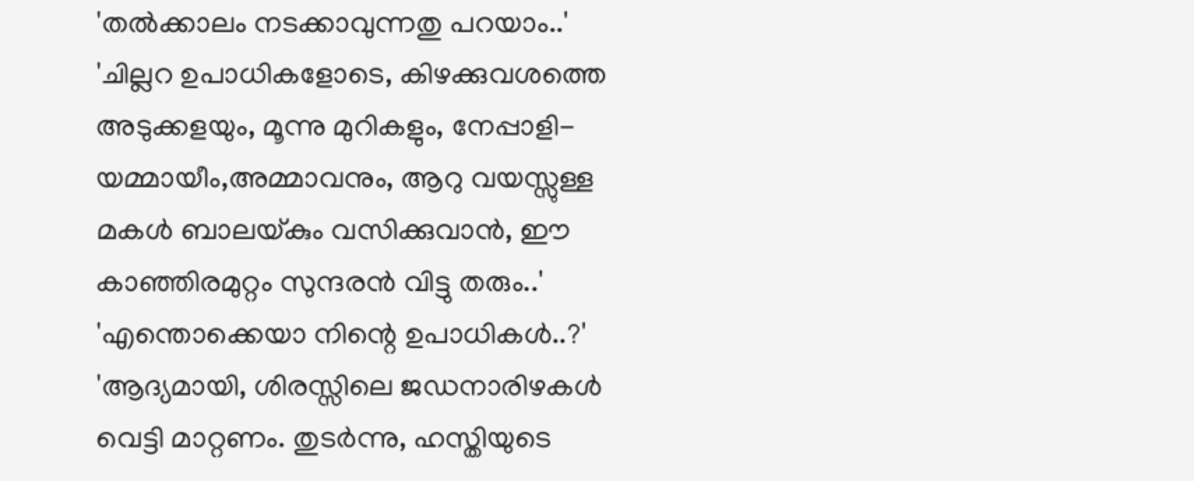'തൽക്കാലം നടക്കാവുന്നതു പറയാം..'
'ചില്ലറ ഉപാധികളോടെ, കിഴക്കുവശത്തെ
അടുക്കളയും, മൂന്നു മുറികളും, നേപ്പാളി-
യമ്മായീം,അമ്മാവനും, ആറു വയസ്സുള്ള
മകൾ ബാലയ്കും വസിക്കുവാൻ, ഈ
കാഞ്ഞിരമുറ്റം സുന്ദരൻ വിട്ടു തരും..'
'എന്തൊക്കെയാ നിന്റെ ഉപാധികൾ..?'
'ആദ്യമായി, ശിരസ്സിലെ ജഡനാരിഴകൾ
വെട്ടി മാറ്റണം. തുടർന്നു, ഹസ്തിയുടെ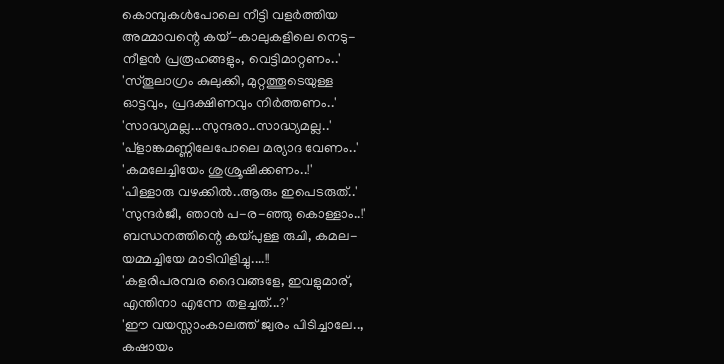കൊമ്പുകൾപോലെ നീട്ടി വളർത്തിയ
അമ്മാവന്റെ കയ്-കാലുകളിലെ നെടു-
നീളൻ പ്രരൂഹങ്ങളും, വെട്ടിമാറ്റണം..'
'സ്തൂലാഗ്രം കുലുക്കി, മുറ്റത്തൂടെയുള്ള
ഓട്ടവും, പ്രദക്ഷിണവും നിർത്തണം..'
'സാദ്ധ്യമല്ല...സുന്ദരാ..സാദ്ധ്യമല്ല..'
'പ്ളാങ്കമണ്ണിലേപോലെ മര്യാദ വേണം..'
'കമലേച്ചിയേം ശുശ്രൂഷിക്കണം..!'
'പിള്ളാരു വഴക്കിൽ..ആരും ഇപെടരുത്..'
'സുന്ദർജീ, ഞാൻ പ-ര-ഞ്ഞു കൊള്ളാം..!'
ബന്ധനത്തിന്റെ കയ്പുള്ള രുചി, കമല-
യമ്മച്ചിയേ മാടിവിളിച്ചു....!!
'കളരിപരമ്പര ദൈവങ്ങളേ, ഇവളുമാര്,
എന്തിനാ എന്നേ തളച്ചത്...?'
'ഈ വയസ്സാംകാലത്ത് ജ്വരം പിടിച്ചാലേ..,
കഷായം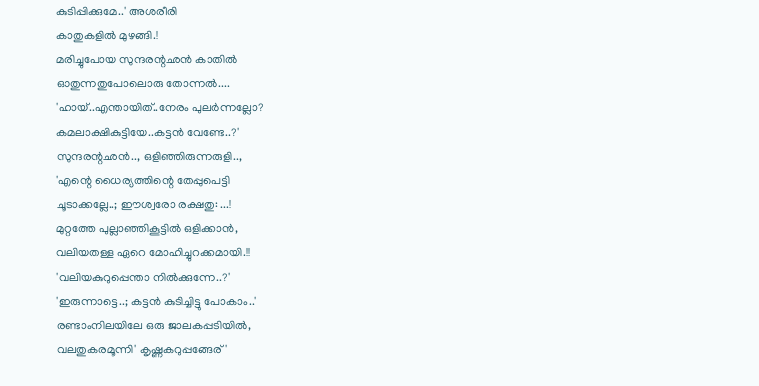കുടിപ്പിക്കുമേ..' അശരീരി
കാതുകളിൽ മുഴങ്ങി.!
മരിച്ചുപോയ സുന്ദരന്റഛൻ കാതിൽ
ഓതുന്നതുപോലൊരു തോന്നൽ....
'ഹായ്..എന്തായിത്..നേരം പുലർന്നല്ലോ?
കമലാക്ഷികുട്ടിയേ..കട്ടൻ വേണ്ടേ..?'
സുന്ദരന്റഛൻ.., ഒളിഞ്ഞിരുന്നരുളി..,
'എന്റെ ധൈര്യത്തിന്റെ തേപ്പുപെട്ടി
ചൂടാക്കല്ലേ..; ഈശ്വരോ രക്ഷതു: ...!
മുറ്റത്തേ പുല്ലാഞ്ഞികൂട്ടിൽ ഒളിക്കാൻ,
വലിയതള്ള ഏറെ മോഹിച്ചുറക്കമായി.!!
'വലിയകുറുപ്പെന്താ നിൽക്കുന്നേ..?'
'ഇരുന്നാട്ടെ..; കട്ടൻ കുടിച്ചിട്ടു പോകാം..'
രണ്ടാംനിലയിലേ ഒരു ജാലകപ്പടിയിൽ,
വലതുകരമൂന്നി' കൃഷ്ണകറുപ്പങ്ങേര്'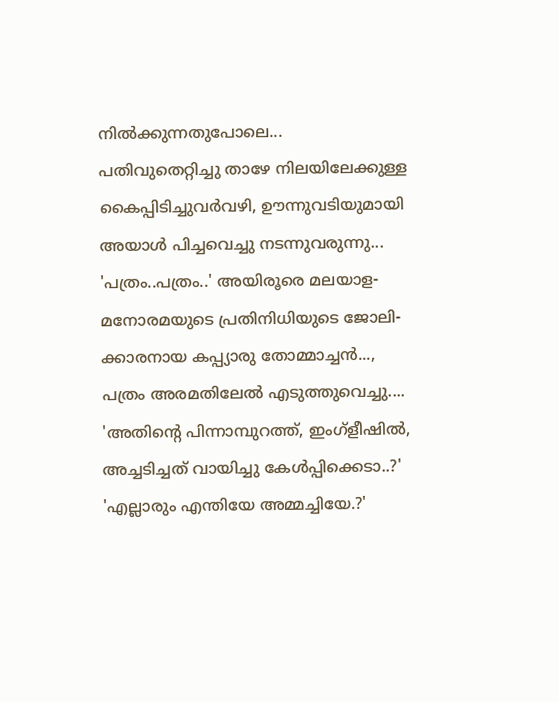നിൽക്കുന്നതുപോലെ...
പതിവുതെറ്റിച്ചു താഴേ നിലയിലേക്കുള്ള
കൈപ്പിടിച്ചുവർവഴി, ഊന്നുവടിയുമായി
അയാൾ പിച്ചവെച്ചു നടന്നുവരുന്നു...
'പത്രം..പത്രം..' അയിരൂരെ മലയാള-
മനോരമയുടെ പ്രതിനിധിയുടെ ജോലി-
ക്കാരനായ കപ്പ്യാരു തോമ്മാച്ചൻ...,
പത്രം അരമതിലേൽ എടുത്തുവെച്ചു....
'അതിന്റെ പിന്നാമ്പുറത്ത്, ഇംഗ്ളീഷിൽ,
അച്ചടിച്ചത് വായിച്ചു കേൾപ്പിക്കെടാ..?'
'എല്ലാരും എന്തിയേ അമ്മച്ചിയേ.?'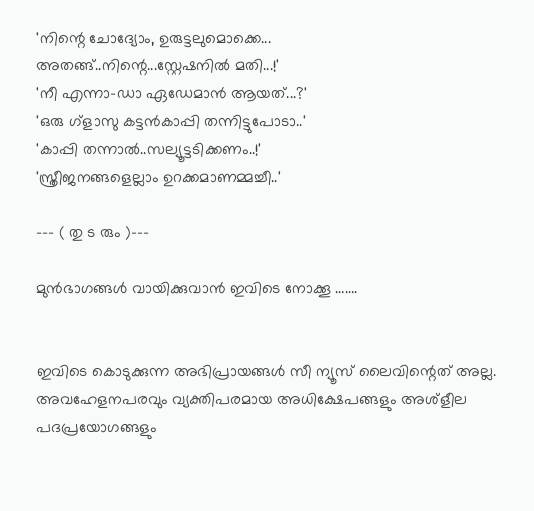'നിന്റെ ചോദ്യോം, ഉരുട്ടലുമൊക്കെ...
അതങ്ങ്..നിന്റെ...സ്റ്റേഷനിൽ മതി...!'
'നീ എന്നാ-ഡാ ഏഡേമാൻ ആയത്...?'
'ഒരു ഗ്ളാസു കട്ടൻകാപ്പി തന്നിട്ടുപോടാ..'
'കാപ്പി തന്നാൽ..സല്യൂട്ടടിക്കണം..!'
'സ്ത്രീജനങ്ങളെല്ലാം ഉറക്കമാണമ്മച്ചീ..'

--- ( തു ട രും )---

മുൻഭാഗങ്ങൾ വായിക്കുവാൻ ഇവിടെ നോക്കൂ …….


ഇവിടെ കൊടുക്കുന്ന അഭിപ്രായങ്ങള്‍ സീ ന്യൂസ് ലൈവിന്റെത് അല്ല. അവഹേളനപരവും വ്യക്തിപരമായ അധിക്ഷേപങ്ങളും അശ്‌ളീല പദപ്രയോഗങ്ങളും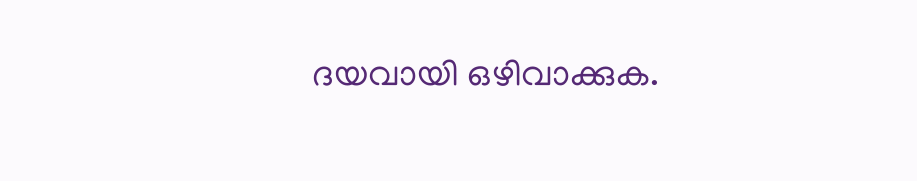ദയവായി ഒഴിവാക്കുക.